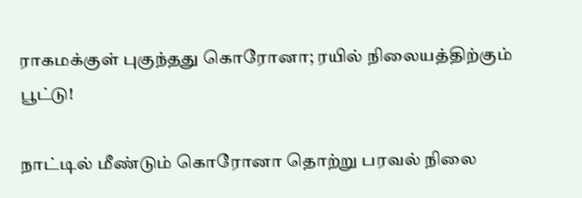ராகமக்குள் புகுந்தது கொரோனா; ரயில் நிலையத்திற்கும் பூட்டு!

நாட்டில் மீண்டும் கொரோனா தொற்று பரவல் நிலை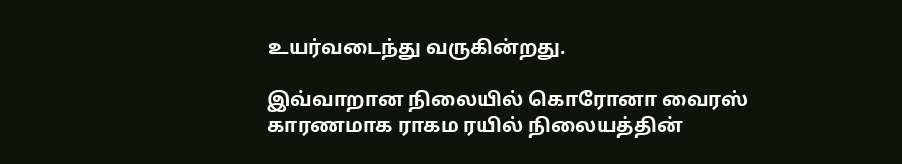உயர்வடைந்து வருகின்றது.

இவ்வாறான நிலையில் கொரோனா வைரஸ் காரணமாக ராகம ரயில் நிலையத்தின்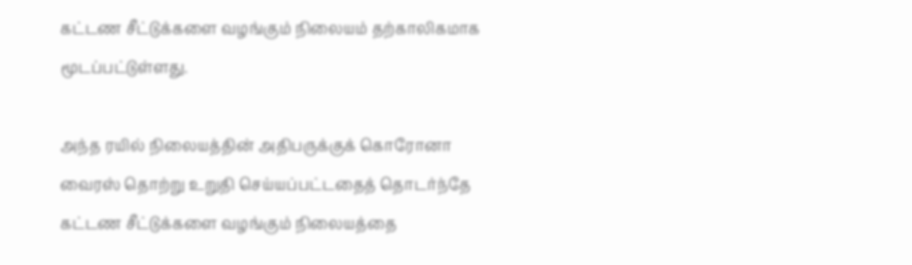கட்டண சீட்டுக்களை வழங்கும் நிலையம் தற்காலிகமாக மூடப்பட்டுள்ளது.

அந்த ரயில் நிலையத்தின் அதிபருக்குக் கொரோனா வைரஸ் தொற்று உறுதி செய்யப்பட்டதைத் தொடர்ந்தே கட்டண சீட்டுக்களை வழங்கும் நிலையத்தை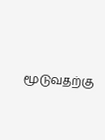மூடுவதற்கு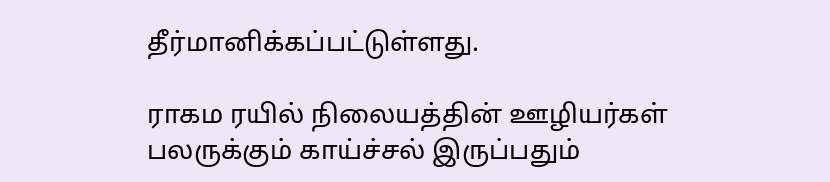தீர்மானிக்கப்பட்டுள்ளது.

ராகம ரயில் நிலையத்தின் ஊழியர்கள் பலருக்கும் காய்ச்சல் இருப்பதும்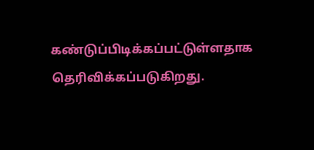கண்டுப்பிடிக்கப்பட்டுள்ளதாக தெரிவிக்கப்படுகிறது.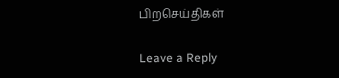பிறசெய்திகள்

Leave a Reply